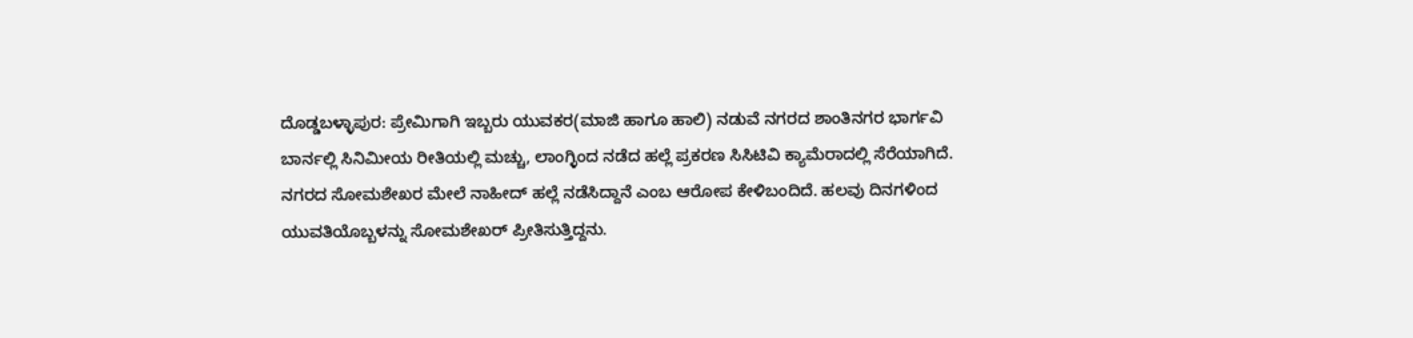ದೊಡ್ಡಬಳ್ಳಾಪುರ: ಪ್ರೇಮಿಗಾಗಿ ಇಬ್ಬರು ಯುವಕರ(ಮಾಜಿ ಹಾಗೂ ಹಾಲಿ) ನಡುವೆ ನಗರದ ಶಾಂತಿನಗರ ಭಾರ್ಗವಿ ಬಾರ್ನಲ್ಲಿ ಸಿನಿಮೀಯ ರೀತಿಯಲ್ಲಿ ಮಚ್ಚು, ಲಾಂಗ್ಳಿಂದ ನಡೆದ ಹಲ್ಲೆ ಪ್ರಕರಣ ಸಿಸಿಟಿವಿ ಕ್ಯಾಮೆರಾದಲ್ಲಿ ಸೆರೆಯಾಗಿದೆ.
ನಗರದ ಸೋಮಶೇಖರ ಮೇಲೆ ನಾಹೀದ್ ಹಲ್ಲೆ ನಡೆಸಿದ್ದಾನೆ ಎಂಬ ಆರೋಪ ಕೇಳಿಬಂದಿದೆ. ಹಲವು ದಿನಗಳಿಂದ ಯುವತಿಯೊಬ್ಬಳನ್ನು ಸೋಮಶೇಖರ್ ಪ್ರೀತಿಸುತ್ತಿದ್ದನು.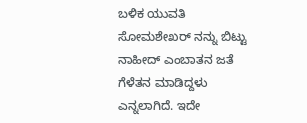ಬಳಿಕ ಯುವತಿ ಸೋಮಶೇಖರ್ ನನ್ನು ಬಿಟ್ಟು ನಾಹೀದ್ ಎಂಬಾತನ ಜತೆ ಗೆಳೆತನ ಮಾಡಿದ್ದಳು ಎನ್ನಲಾಗಿದೆ. ಇದೇ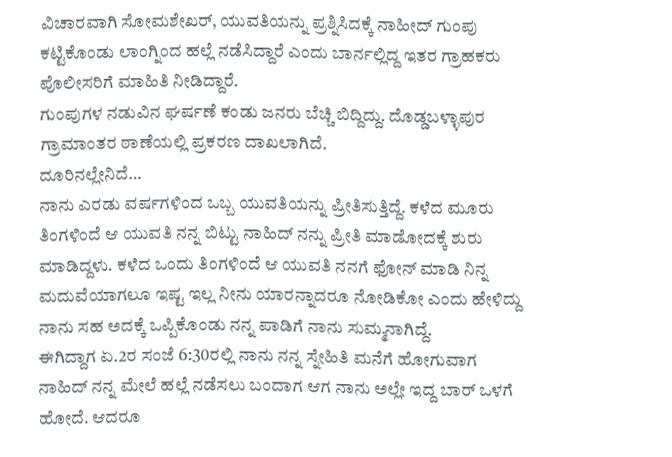ವಿಚಾರವಾಗಿ ಸೋಮಶೇಖರ್, ಯುವತಿಯನ್ನು ಪ್ರಶ್ನಿಸಿದಕ್ಕೆ ನಾಹೀದ್ ಗುಂಪು ಕಟ್ಟಿಕೊಂಡು ಲಾಂಗ್ನಿಂದ ಹಲ್ಲೆ ನಡೆಸಿದ್ದಾರೆ ಎಂದು ಬಾರ್ನಲ್ಲಿದ್ದ ಇತರ ಗ್ರಾಹಕರು ಪೊಲೀಸರಿಗೆ ಮಾಹಿತಿ ನೀಡಿದ್ದಾರೆ.
ಗುಂಪುಗಳ ನಡುವಿನ ಘರ್ಷಣೆ ಕಂಡು ಜನರು ಬೆಚ್ಚಿ ಬಿದ್ದಿದ್ದು. ದೊಡ್ಡಬಳ್ಳಾಪುರ ಗ್ರಾಮಾಂತರ ಠಾಣೆಯಲ್ಲಿ ಪ್ರಕರಣ ದಾಖಲಾಗಿದೆ.
ದೂರಿನಲ್ಲೇನಿದೆ…
ನಾನು ಎರಡು ವರ್ಷಗಳಿಂದ ಒಬ್ಬ ಯುವತಿಯನ್ನು ಪ್ರೀತಿಸುತ್ತಿದ್ದೆ. ಕಳೆದ ಮೂರು ತಿಂಗಳಿಂದೆ ಆ ಯುವತಿ ನನ್ನ ಬಿಟ್ಟು ನಾಹಿದ್ ನನ್ನು ಪ್ರೀತಿ ಮಾಡೋದಕ್ಕೆ ಶುರು ಮಾಡಿದ್ದಳು. ಕಳೆದ ಒಂದು ತಿಂಗಳಿಂದೆ ಆ ಯುವತಿ ನನಗೆ ಫೋನ್ ಮಾಡಿ ನಿನ್ನ ಮದುವೆಯಾಗಲೂ ಇಷ್ಟ ಇಲ್ಲ ನೀನು ಯಾರನ್ನಾದರೂ ನೋಡಿಕೋ ಎಂದು ಹೇಳಿದ್ದು ನಾನು ಸಹ ಅದಕ್ಕೆ ಒಪ್ಪಿಕೊಂಡು ನನ್ನ ಪಾಡಿಗೆ ನಾನು ಸುಮ್ಮನಾಗಿದ್ದೆ.
ಈಗಿದ್ದಾಗ ಏ.2ರ ಸಂಜೆ 6:30ರಲ್ಲಿ ನಾನು ನನ್ನ ಸ್ನೇಹಿತಿ ಮನೆಗೆ ಹೋಗುವಾಗ ನಾಹಿದ್ ನನ್ನ ಮೇಲೆ ಹಲ್ಲೆ ನಡೆಸಲು ಬಂದಾಗ ಆಗ ನಾನು ಅಲ್ಲೇ ಇದ್ದ ಬಾರ್ ಒಳಗೆ ಹೋದೆ. ಆದರೂ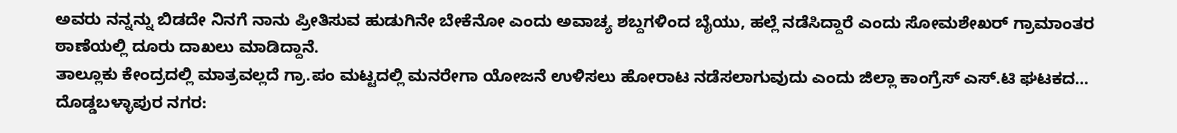ಅವರು ನನ್ನನ್ನು ಬಿಡದೇ ನಿನಗೆ ನಾನು ಪ್ರೀತಿಸುವ ಹುಡುಗಿನೇ ಬೇಕೆನೋ ಎಂದು ಅವಾಚ್ಯ ಶಬ್ದಗಳಿಂದ ಬೈಯು, ಹಲ್ಲೆ ನಡೆಸಿದ್ದಾರೆ ಎಂದು ಸೋಮಶೇಖರ್ ಗ್ರಾಮಾಂತರ ಠಾಣೆಯಲ್ಲಿ ದೂರು ದಾಖಲು ಮಾಡಿದ್ದಾನೆ.
ತಾಲ್ಲೂಕು ಕೇಂದ್ರದಲ್ಲಿ ಮಾತ್ರವಲ್ಲದೆ ಗ್ರಾ.ಪಂ ಮಟ್ಟದಲ್ಲಿ ಮನರೇಗಾ ಯೋಜನೆ ಉಳಿಸಲು ಹೋರಾಟ ನಡೆಸಲಾಗುವುದು ಎಂದು ಜಿಲ್ಲಾ ಕಾಂಗ್ರೆಸ್ ಎಸ್.ಟಿ ಘಟಕದ…
ದೊಡ್ಡಬಳ್ಳಾಪುರ ನಗರ: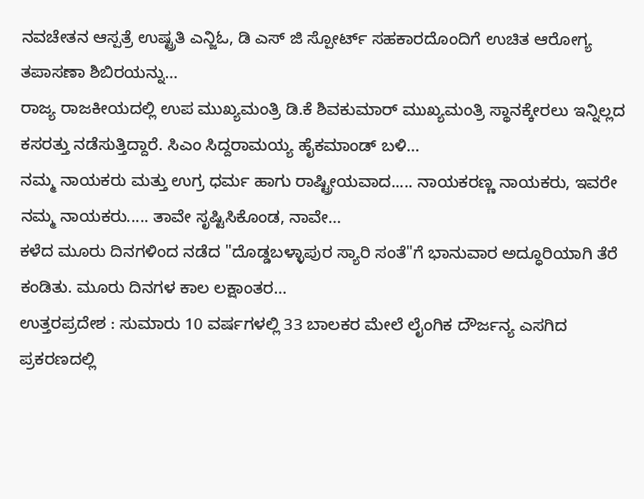ನವಚೇತನ ಆಸ್ಪತ್ರೆ ಉಷ್ಟ್ರತಿ ಎನ್ಜಿಓ, ಡಿ ಎಸ್ ಜಿ ಸ್ಪೋರ್ಟ್ ಸಹಕಾರದೊಂದಿಗೆ ಉಚಿತ ಆರೋಗ್ಯ ತಪಾಸಣಾ ಶಿಬಿರಯನ್ನು…
ರಾಜ್ಯ ರಾಜಕೀಯದಲ್ಲಿ ಉಪ ಮುಖ್ಯಮಂತ್ರಿ ಡಿ.ಕೆ ಶಿವಕುಮಾರ್ ಮುಖ್ಯಮಂತ್ರಿ ಸ್ಥಾನಕ್ಕೇರಲು ಇನ್ನಿಲ್ಲದ ಕಸರತ್ತು ನಡೆಸುತ್ತಿದ್ದಾರೆ. ಸಿಎಂ ಸಿದ್ದರಾಮಯ್ಯ ಹೈಕಮಾಂಡ್ ಬಳಿ…
ನಮ್ಮ ನಾಯಕರು ಮತ್ತು ಉಗ್ರ ಧರ್ಮ ಹಾಗು ರಾಷ್ಟ್ರೀಯವಾದ..... ನಾಯಕರಣ್ಣ ನಾಯಕರು, ಇವರೇ ನಮ್ಮ ನಾಯಕರು..... ತಾವೇ ಸೃಷ್ಟಿಸಿಕೊಂಡ, ನಾವೇ…
ಕಳೆದ ಮೂರು ದಿನಗಳಿಂದ ನಡೆದ "ದೊಡ್ಡಬಳ್ಳಾಪುರ ಸ್ಯಾರಿ ಸಂತೆ"ಗೆ ಭಾನುವಾರ ಅದ್ಧೂರಿಯಾಗಿ ತೆರೆ ಕಂಡಿತು. ಮೂರು ದಿನಗಳ ಕಾಲ ಲಕ್ಷಾಂತರ…
ಉತ್ತರಪ್ರದೇಶ : ಸುಮಾರು 10 ವರ್ಷಗಳಲ್ಲಿ 33 ಬಾಲಕರ ಮೇಲೆ ಲೈಂಗಿಕ ದೌರ್ಜನ್ಯ ಎಸಗಿದ ಪ್ರಕರಣದಲ್ಲಿ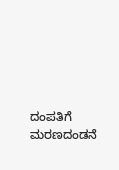ದಂಪತಿಗೆ ಮರಣದಂಡನೆ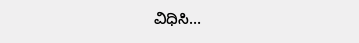ವಿಧಿಸಿ…